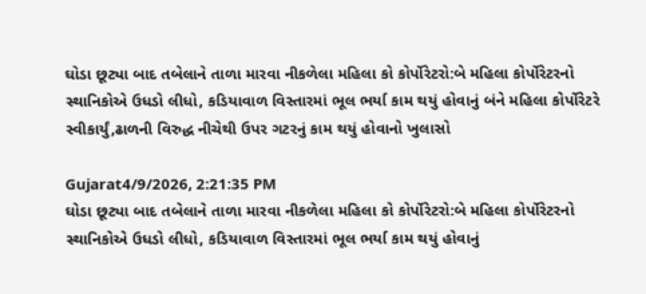ઘોડા છૂટ્યા બાદ તબેલાને તાળા મારવા નીકળેલા મહિલા કો કોર્પોરેટરો:બે મહિલા કોર્પોરેટરનો સ્થાનિકોએ ઉધડો લીધો, કડિયાવાળ વિસ્તારમાં ભૂલ ભર્યા કામ થયું હોવાનું બંને મહિલા કોર્પોરેટરે સ્વીકાર્યું,ઢાળની વિરુદ્ધ નીચેથી ઉપર ગટરનું કામ થયું હોવાનો ખુલાસો

Gujarat4/9/2026, 2:21:35 PM
ઘોડા છૂટ્યા બાદ તબેલાને તાળા મારવા નીકળેલા મહિલા કો કોર્પોરેટરો:બે મહિલા કોર્પોરેટરનો સ્થાનિકોએ ઉધડો લીધો, કડિયાવાળ વિસ્તારમાં ભૂલ ભર્યા કામ થયું હોવાનું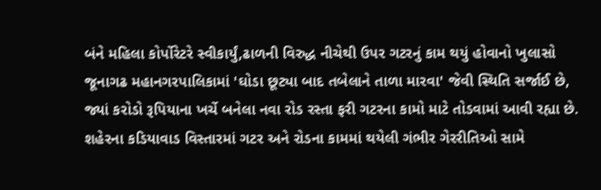બંને મહિલા કોર્પોરેટરે સ્વીકાર્યું,ઢાળની વિરુદ્ધ નીચેથી ઉપર ગટરનું કામ થયું હોવાનો ખુલાસો
જૂનાગઢ મહાનગરપાલિકામાં 'ઘોડા છૂટ્યા બાદ તબેલાને તાળા મારવા' જેવી સ્થિતિ સર્જાઈ છે, જ્યાં કરોડો રૂપિયાના ખર્ચે બનેલા નવા રોડ રસ્તા ફરી ગટરના કામો માટે તોડવામાં આવી રહ્યા છે. શહેરના કડિયાવાડ વિસ્તારમાં ગટર અને રોડના કામમાં થયેલી ગંભીર ગેરરીતિઓ સામે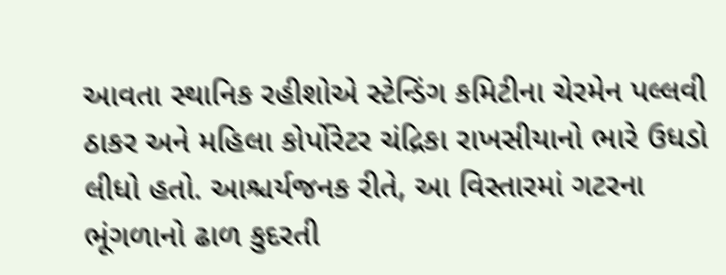આવતા સ્થાનિક રહીશોએ સ્ટેન્ડિંગ કમિટીના ચેરમેન પલ્લવી ઠાકર અને મહિલા કોર્પોરેટર ચંદ્રિકા રાખસીયાનો ભારે ઉધડો લીધો હતો. આશ્ચર્યજનક રીતે, આ વિસ્તારમાં ગટરના ભૂંગળાનો ઢાળ કુદરતી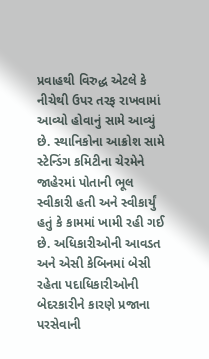પ્રવાહથી વિરુદ્ધ એટલે કે નીચેથી ઉપર તરફ રાખવામાં આવ્યો હોવાનું સામે આવ્યું છે. સ્થાનિકોના આક્રોશ સામે સ્ટેન્ડિંગ કમિટીના ચેરમેને જાહેરમાં પોતાની ભૂલ સ્વીકારી હતી અને સ્વીકાર્યું હતું કે કામમાં ખામી રહી ગઈ છે. અધિકારીઓની આવડત અને એસી કેબિનમાં બેસી રહેતા પદાધિકારીઓની બેદરકારીને કારણે પ્રજાના પરસેવાની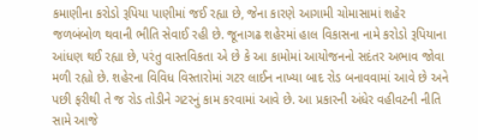કમાણીના કરોડો રૂપિયા પાણીમાં જઈ રહ્યા છે, જેના કારણે આગામી ચોમાસામાં શહેર જળબંબોળ થવાની ભીતિ સેવાઈ રહી છે. જૂનાગઢ શહેરમાં હાલ વિકાસના નામે કરોડો રૂપિયાના આંધણ થઈ રહ્યા છે, પરંતુ વાસ્તવિકતા એ છે કે આ કામોમાં આયોજનનો સદંતર અભાવ જોવા મળી રહ્યો છે. શહેરના વિવિધ વિસ્તારોમાં ગટર લાઈન નાખ્યા બાદ રોડ બનાવવામાં આવે છે અને પછી ફરીથી તે જ રોડ તોડીને ગટરનું કામ કરવામાં આવે છે. આ પ્રકારની અંધેર વહીવટની નીતિ સામે આજે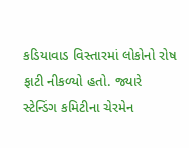કડિયાવાડ વિસ્તારમાં લોકોનો રોષ ફાટી નીકળ્યો હતો. જ્યારે સ્ટેન્ડિંગ કમિટીના ચેરમેન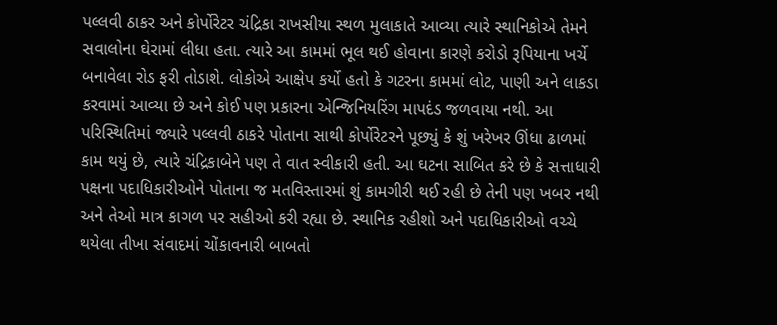પલ્લવી ઠાકર અને કોર્પોરેટર ચંદ્રિકા રાખસીયા સ્થળ મુલાકાતે આવ્યા ત્યારે સ્થાનિકોએ તેમને સવાલોના ઘેરામાં લીધા હતા. ત્યારે આ કામમાં ભૂલ થઈ હોવાના કારણે કરોડો રૂપિયાના ખર્ચે બનાવેલા રોડ ફરી તોડાશે. લોકોએ આક્ષેપ કર્યો હતો કે ગટરના કામમાં લોટ, પાણી અને લાકડા કરવામાં આવ્યા છે અને કોઈ પણ પ્રકારના એન્જિનિયરિંગ માપદંડ જળવાયા નથી. આ પરિસ્થિતિમાં જ્યારે પલ્લવી ઠાકરે પોતાના સાથી કોર્પોરેટરને પૂછ્યું કે શું ખરેખર ઊંધા ઢાળમાં કામ થયું છે, ત્યારે ચંદ્રિકાબેને પણ તે વાત સ્વીકારી હતી. આ ઘટના સાબિત કરે છે કે સત્તાધારી પક્ષના પદાધિકારીઓને પોતાના જ મતવિસ્તારમાં શું કામગીરી થઈ રહી છે તેની પણ ખબર નથી અને તેઓ માત્ર કાગળ પર સહીઓ કરી રહ્યા છે. સ્થાનિક રહીશો અને પદાધિકારીઓ વચ્ચે થયેલા તીખા સંવાદમાં ચોંકાવનારી બાબતો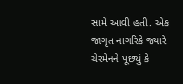સામે આવી હતી. એક જાગૃત નાગરિકે જ્યારે ચેરમેનને પૂછ્યું કે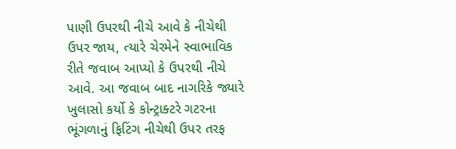પાણી ઉપરથી નીચે આવે કે નીચેથી ઉપર જાય, ત્યારે ચેરમેને સ્વાભાવિક રીતે જવાબ આપ્યો કે ઉપરથી નીચે આવે. આ જવાબ બાદ નાગરિકે જ્યારે ખુલાસો કર્યો કે કોન્ટ્રાક્ટરે ગટરના ભૂંગળાનું ફિટિંગ નીચેથી ઉપર તરફ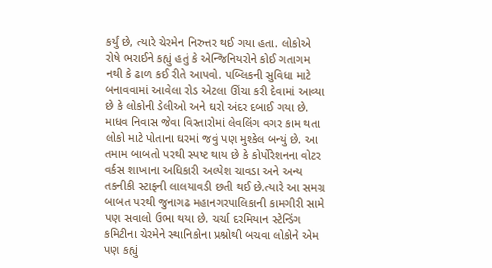કર્યું છે, ત્યારે ચેરમેન નિરુત્તર થઈ ગયા હતા. લોકોએ રોષે ભરાઈને કહ્યું હતું કે એન્જિનિયરોને કોઈ ગતાગમ નથી કે ઢાળ કઈ રીતે આપવો. પબ્લિકની સુવિધા માટે બનાવવામાં આવેલા રોડ એટલા ઊંચા કરી દેવામાં આવ્યા છે કે લોકોની ડેલીઓ અને ઘરો અંદર દબાઈ ગયા છે. માધવ નિવાસ જેવા વિસ્તારોમાં લેવલિંગ વગર કામ થતા લોકો માટે પોતાના ઘરમાં જવું પણ મુશ્કેલ બન્યું છે. આ તમામ બાબતો પરથી સ્પષ્ટ થાય છે કે કોર્પોરેશનના વોટર વર્કસ શાખાના અધિકારી અલ્પેશ ચાવડા અને અન્ય તકનીકી સ્ટાફની લાલયાવડી છતી થઈ છે.ત્યારે આ સમગ્ર બાબત પરથી જુનાગઢ મહાનગરપાલિકાની કામગીરી સામે પણ સવાલો ઉભા થયા છે. ચર્ચા દરમિયાન સ્ટેન્ડિંગ કમિટીના ચેરમેને સ્થાનિકોના પ્રશ્નોથી બચવા લોકોને એમ પણ કહ્યું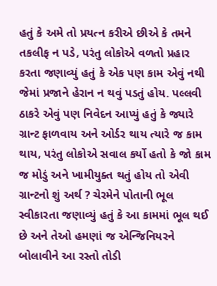હતું કે અમે તો પ્રયત્ન કરીએ છીએ કે તમને તકલીફ ન પડે, પરંતુ લોકોએ વળતો પ્રહાર કરતા જણાવ્યું હતું કે એક પણ કામ એવું નથી જેમાં પ્રજાને હેરાન ન થવું પડતું હોય. પલ્લવી ઠાકરે એવું પણ નિવેદન આપ્યું હતું કે જ્યારે ગ્રાન્ટ ફાળવાય અને ઓર્ડર થાય ત્યારે જ કામ થાય, પરંતુ લોકોએ સવાલ કર્યો હતો કે જો કામ જ મોડું અને ખામીયુક્ત થતું હોય તો એવી ગ્રાન્ટનો શું અર્થ ? ચેરમેને પોતાની ભૂલ સ્વીકારતા જણાવ્યું હતું કે આ કામમાં ભૂલ થઈ છે અને તેઓ હમણાં જ એન્જિનિયરને બોલાવીને આ રસ્તો તોડી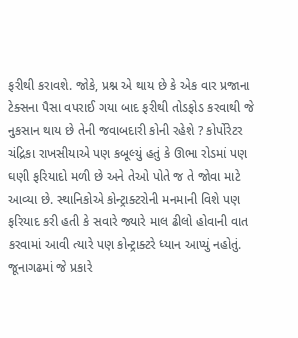ફરીથી કરાવશે. જોકે, પ્રશ્ન એ થાય છે કે એક વાર પ્રજાના ટેક્સના પૈસા વપરાઈ ગયા બાદ ફરીથી તોડફોડ કરવાથી જે નુકસાન થાય છે તેની જવાબદારી કોની રહેશે ? કોર્પોરેટર ચંદ્રિકા રાખસીયાએ પણ કબૂલ્યું હતું કે ઊભા રોડમાં પણ ઘણી ફરિયાદો મળી છે અને તેઓ પોતે જ તે જોવા માટે આવ્યા છે. સ્થાનિકોએ કોન્ટ્રાક્ટરોની મનમાની વિશે પણ ફરિયાદ કરી હતી કે સવારે જ્યારે માલ ઢીલો હોવાની વાત કરવામાં આવી ત્યારે પણ કોન્ટ્રાક્ટરે ધ્યાન આપ્યું નહોતું. જૂનાગઢમાં જે પ્રકારે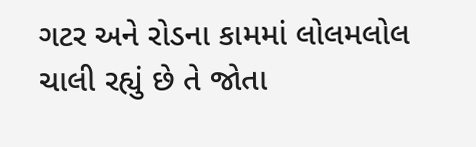ગટર અને રોડના કામમાં લોલમલોલ ચાલી રહ્યું છે તે જોતા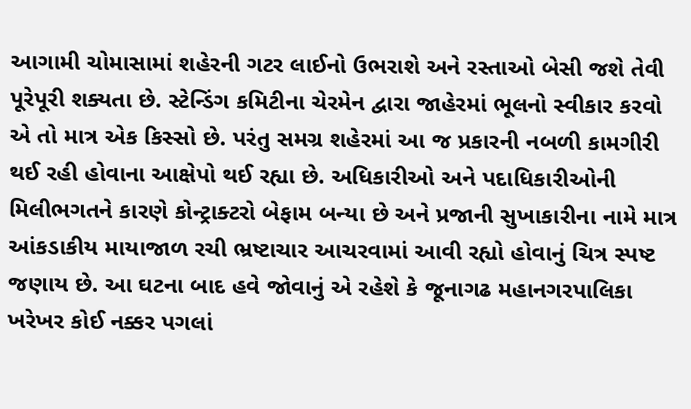આગામી ચોમાસામાં શહેરની ગટર લાઈનો ઉભરાશે અને રસ્તાઓ બેસી જશે તેવી પૂરેપૂરી શક્યતા છે. સ્ટેન્ડિંગ કમિટીના ચેરમેન દ્વારા જાહેરમાં ભૂલનો સ્વીકાર કરવો એ તો માત્ર એક કિસ્સો છે. પરંતુ સમગ્ર શહેરમાં આ જ પ્રકારની નબળી કામગીરી થઈ રહી હોવાના આક્ષેપો થઈ રહ્યા છે. અધિકારીઓ અને પદાધિકારીઓની મિલીભગતને કારણે કોન્ટ્રાક્ટરો બેફામ બન્યા છે અને પ્રજાની સુખાકારીના નામે માત્ર આંકડાકીય માયાજાળ રચી ભ્રષ્ટાચાર આચરવામાં આવી રહ્યો હોવાનું ચિત્ર સ્પષ્ટ જણાય છે. આ ઘટના બાદ હવે જોવાનું એ રહેશે કે જૂનાગઢ મહાનગરપાલિકા ખરેખર કોઈ નક્કર પગલાં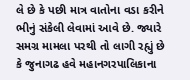લે છે કે પછી માત્ર વાતોના વડા કરીને ભીનું સંકેલી લેવામાં આવે છે. જ્યારે સમગ્ર મામલા પરથી તો લાગી રહ્યું છે કે જુનાગઢ હવે મહાનગરપાલિકાના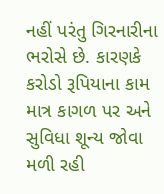નહીં પરંતુ ગિરનારીના ભરોસે છે. કારણકે કરોડો રૂપિયાના કામ માત્ર કાગળ પર અને સુવિધા શૂન્ય જોવા મળી રહી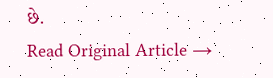છે.
Read Original Article →